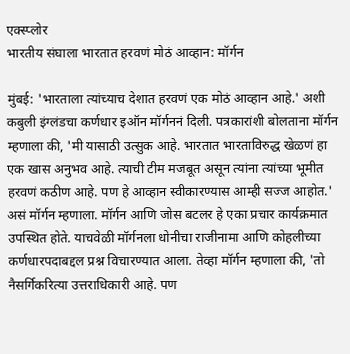एक्स्प्लोर
भारतीय संघाला भारतात हरवणं मोठं आव्हान: मॉर्गन

मुंबई: 'भारताला त्यांच्याच देशात हरवणं एक मोठं आव्हान आहे.' अशी कबुली इंग्लंडचा कर्णधार इऑन मॉर्गननं दिली. पत्रकारांशी बोलताना मॉर्गन म्हणाला की, 'मी यासाठी उत्सुक आहे. भारतात भारताविरुद्ध खेळणं हा एक खास अनुभव आहे. त्याची टीम मजबूत असून त्यांना त्यांच्या भूमीत हरवणं कठीण आहे. पण हे आव्हान स्वीकारण्यास आम्ही सज्ज आहोत.' असं मॉर्गन म्हणाला. मॉर्गन आणि जोस बटलर हे एका प्रचार कार्यक्रमात उपस्थित होते. याचवेळी मॉर्गनला धोनीचा राजीनामा आणि कोहलीच्या कर्णधारपदाबद्दल प्रश्न विचारण्यात आला. तेव्हा मॉर्गन म्हणाला की, 'तो नैसर्गिकरित्या उत्तराधिकारी आहे. पण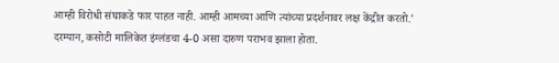आम्ही विरोधी संघाकडे फार पाहत नाही. आम्ही आमच्या आणि त्यांच्या प्रदर्शनावर लक्ष केंद्रीत करतो.' दरम्यान, कसोटी मालिकेत इंग्लंडचा 4-0 असा दारुण पराभव झाला होता.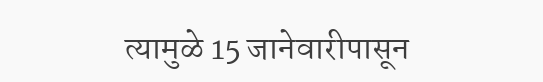त्यामुळे 15 जानेवारीपासून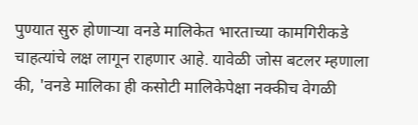पुण्यात सुरु होणाऱ्या वनडे मालिकेत भारताच्या कामगिरीकडे चाहत्यांचे लक्ष लागून राहणार आहे. यावेळी जोस बटलर म्हणाला की, 'वनडे मालिका ही कसोटी मालिकेपेक्षा नक्कीच वेगळी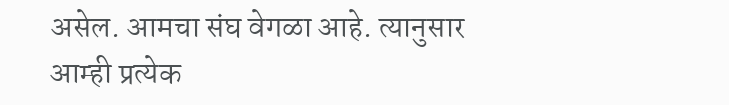असेल. आमचा संघ वेगळा आहे. त्यानुसार आम्ही प्रत्येक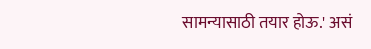सामन्यासाठी तयार होऊ.' असं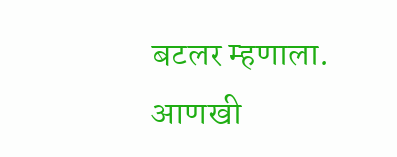बटलर म्हणाला.
आणखी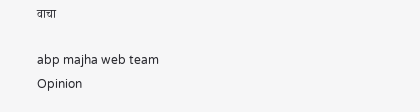वाचा

abp majha web team
Opinion